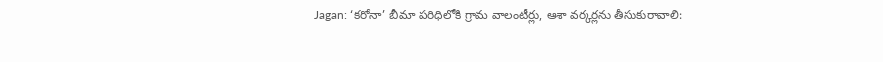Jagan: ‘కరోనా’ బీమా పరిధిలోకి గ్రామ వాలంటీర్లు, ఆశా వర్కర్లను తీసుకురావాలి: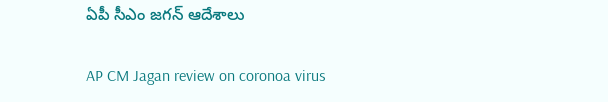ఏపీ సీఎం జగన్ ఆదేశాలు

AP CM Jagan review on coronoa virus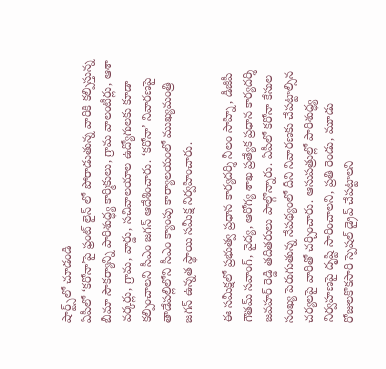షార్ట్స్‌లో చూడండి
ఏపీలో ‘కరోనా’పై ఫ్రంట్ లైన్ లో పోరాడుతున్న వారికి కల్పిస్తున్న బీమా సౌకర్యాన్ని పారిశుద్ధ్య కార్మికులు, గ్రామ వాలంటీర్లు, ఆశా వర్కర్లు, గ్రామ, వార్డు, సచివాలయాల ఉద్యోగులకు కూడా కల్పించాలని సీఎం జగన్ ఆదేశించారు. ‘కరోనా’ నివారణపై  తాడేపల్లిలోని సీఎం క్యాంపు కార్యాలయంలో ముఖ్యమంత్రి జగన్ ఉన్నత స్థాయి సమీక్ష నిర్వహించారు.

ఈ సమీక్షలో ప్రభుత్వ ప్రధాన కార్యదర్శి నీలం సాహ్ని, డీజీపీ గౌతమ్ సవాంగ్, వైద్య, ఆరోగ్య శాఖ ప్రత్యేక ప్రధాన కార్యదర్శి జవహర్ రెడ్డి తదితరులు పాల్గొన్నారు. ఏపీలో కరోనా కేసుల సంఖ్య పెరుగుతున్న నేపథ్యంలో దీని నివారణకు చేపట్టాల్సిన చర్యలపై వారితో చర్చించారు. ఆసుపత్రుల్లో పారిశుద్ధ్య నిర్వహణపై దృష్టి సారించాలని, ప్రతి రెండు, మూడు రోజులకొకసారి స్పెషల్ డ్రైవ్ చేపట్టాలని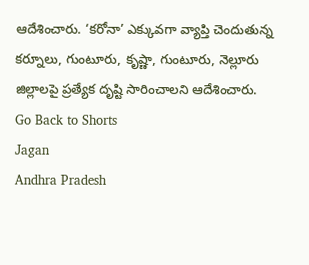ఆదేశించారు. ‘కరోనా’ ఎక్కువగా వ్యాప్తి చెందుతున్న కర్నూలు, గుంటూరు, కృష్ణా, గుంటూరు, నెల్లూరు జిల్లాలపై ప్రత్యేక దృష్టి సారించాలని ఆదేశించారు.
Go Back to Shorts
Jagan
Andhra Pradesh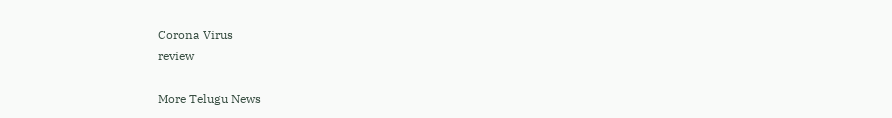Corona Virus
review

More Telugu News